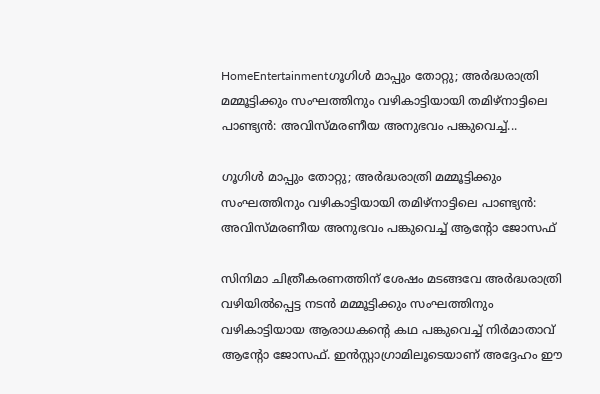HomeEntertainmentഗൂഗിൾ മാപ്പും തോറ്റു; അർദ്ധരാത്രി മമ്മൂട്ടിക്കും സംഘത്തിനും വഴികാട്ടിയായി തമിഴ്‌നാട്ടിലെ പാണ്ട്യൻ: അവിസ്മരണീയ അനുഭവം പങ്കുവെച്ച്...

ഗൂഗിൾ മാപ്പും തോറ്റു; അർദ്ധരാത്രി മമ്മൂട്ടിക്കും സംഘത്തിനും വഴികാട്ടിയായി തമിഴ്‌നാട്ടിലെ പാണ്ട്യൻ: അവിസ്മരണീയ അനുഭവം പങ്കുവെച്ച് ആന്റോ ജോസഫ്

സിനിമാ ചിത്രീകരണത്തിന് ശേഷം മടങ്ങവേ അർദ്ധരാത്രി വഴിയിൽപ്പെട്ട നടൻ മമ്മൂട്ടിക്കും സംഘത്തിനും വഴികാട്ടിയായ ആരാധകന്റെ കഥ പങ്കുവെച്ച് നിർമാതാവ് ആന്റോ ജോസഫ്. ഇൻസ്റ്റാഗ്രാമിലൂടെയാണ് അദ്ദേഹം ഈ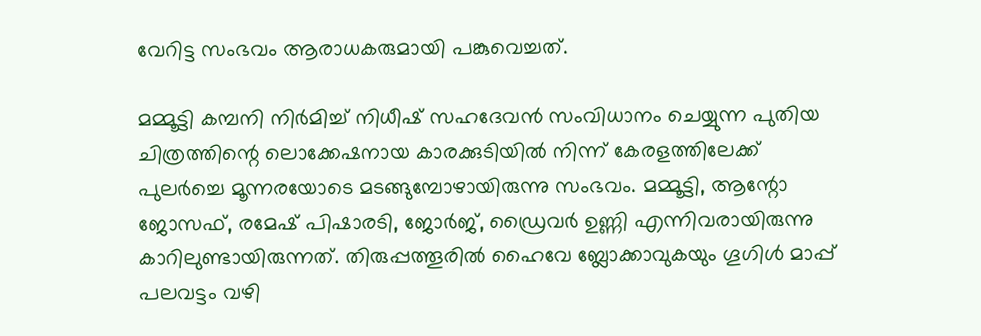വേറിട്ട സംഭവം ആരാധകരുമായി പങ്കുവെച്ചത്.

മമ്മൂട്ടി കമ്പനി നിർമിച്ച് നിധീഷ് സഹദേവൻ സംവിധാനം ചെയ്യുന്ന പുതിയ ചിത്രത്തിന്റെ ലൊക്കേഷനായ കാരക്കുടിയിൽ നിന്ന് കേരളത്തിലേക്ക് പുലർച്ചെ മൂന്നരയോടെ മടങ്ങുമ്പോഴായിരുന്നു സംഭവം. മമ്മൂട്ടി, ആന്റോ ജോസഫ്, രമേഷ് പിഷാരടി, ജോർജ്, ഡ്രൈവർ ഉണ്ണി എന്നിവരായിരുന്നു കാറിലുണ്ടായിരുന്നത്. തിരുപ്പത്തൂരിൽ ഹൈവേ ബ്ലോക്കാവുകയും ഗൂഗിൾ മാപ്പ് പലവട്ടം വഴി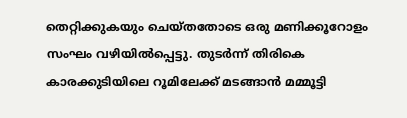തെറ്റിക്കുകയും ചെയ്തതോടെ ഒരു മണിക്കൂറോളം സംഘം വഴിയിൽപ്പെട്ടു. തുടർന്ന് തിരികെ കാരക്കുടിയിലെ റൂമിലേക്ക് മടങ്ങാൻ മമ്മൂട്ടി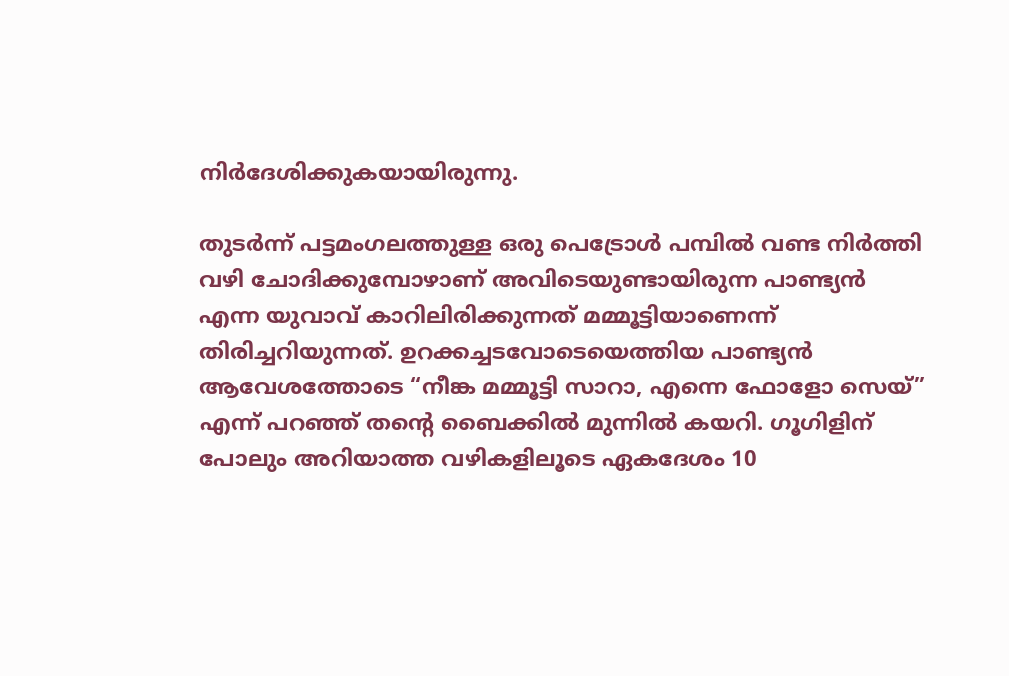നിർദേശിക്കുകയായിരുന്നു.

തുടർന്ന് പട്ടമംഗലത്തുള്ള ഒരു പെട്രോൾ പമ്പിൽ വണ്ട നിർത്തി വഴി ചോദിക്കുമ്പോഴാണ് അവിടെയുണ്ടായിരുന്ന പാണ്ട്യൻ എന്ന യുവാവ് കാറിലിരിക്കുന്നത് മമ്മൂട്ടിയാണെന്ന് തിരിച്ചറിയുന്നത്. ഉറക്കച്ചടവോടെയെത്തിയ പാണ്ട്യൻ ആവേശത്തോടെ “നീങ്ക മമ്മൂട്ടി സാറാ, എന്നെ ഫോളോ സെയ്” എന്ന് പറഞ്ഞ് തന്റെ ബൈക്കിൽ മുന്നിൽ കയറി. ഗൂഗിളിന് പോലും അറിയാത്ത വഴികളിലൂടെ ഏകദേശം 10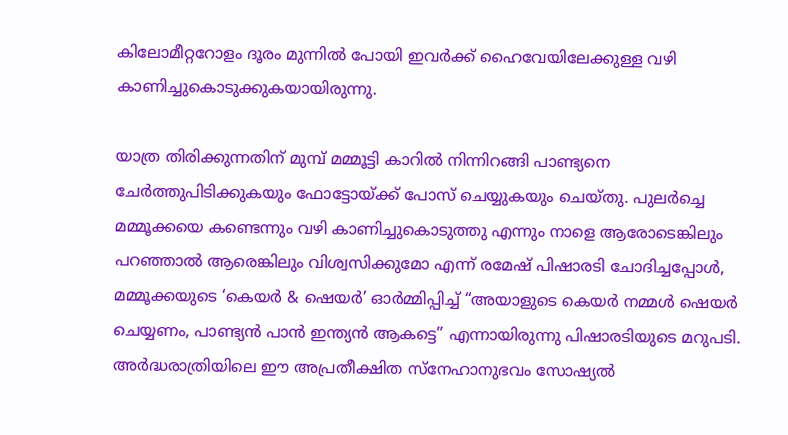കിലോമീറ്ററോളം ദൂരം മുന്നിൽ പോയി ഇവർക്ക് ഹൈവേയിലേക്കുള്ള വഴി കാണിച്ചുകൊടുക്കുകയായിരുന്നു.

യാത്ര തിരിക്കുന്നതിന് മുമ്പ് മമ്മൂട്ടി കാറിൽ നിന്നിറങ്ങി പാണ്ട്യനെ ചേർത്തുപിടിക്കുകയും ഫോട്ടോയ്ക്ക് പോസ് ചെയ്യുകയും ചെയ്തു. പുലർച്ചെ മമ്മൂക്കയെ കണ്ടെന്നും വഴി കാണിച്ചുകൊടുത്തു എന്നും നാളെ ആരോടെങ്കിലും പറഞ്ഞാൽ ആരെങ്കിലും വിശ്വസിക്കുമോ എന്ന് രമേഷ് പിഷാരടി ചോദിച്ചപ്പോൾ, മമ്മൂക്കയുടെ ‘കെയർ & ഷെയർ’ ഓർമ്മിപ്പിച്ച് “അയാളുടെ കെയർ നമ്മൾ ഷെയർ ചെയ്യണം, പാണ്ട്യൻ പാൻ ഇന്ത്യൻ ആകട്ടെ” എന്നായിരുന്നു പിഷാരടിയുടെ മറുപടി. അർദ്ധരാത്രിയിലെ ഈ അപ്രതീക്ഷിത സ്നേഹാനുഭവം സോഷ്യൽ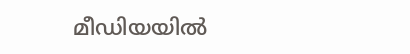മീഡിയയിൽ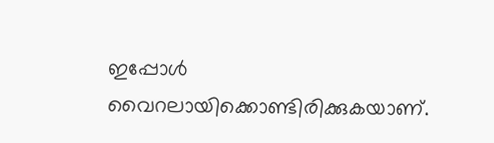ഇപ്പോൾ വൈറലായിക്കൊണ്ടിരിക്കുകയാണ്.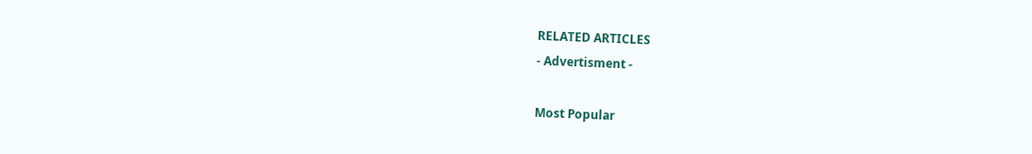RELATED ARTICLES
- Advertisment -

Most Popular